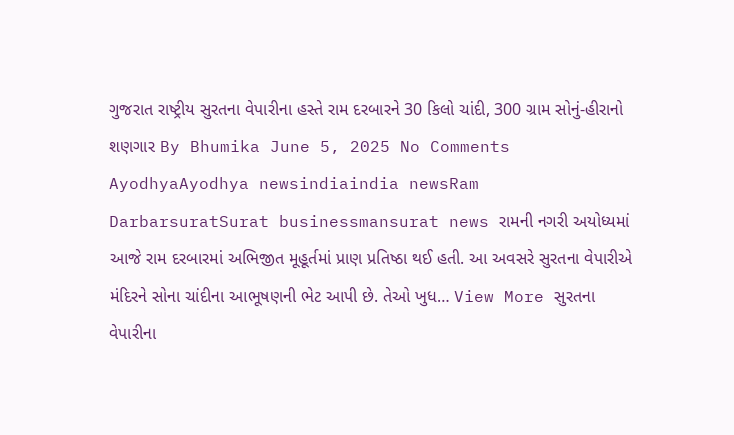ગુજરાત રાષ્ટ્રીય સુરતના વેપારીના હસ્તે રામ દરબારને 30 કિલો ચાંદી, 300 ગ્રામ સોનું-હીરાનો શણગાર By Bhumika June 5, 2025 No Comments AyodhyaAyodhya newsindiaindia newsRam DarbarsuratSurat businessmansurat news રામની નગરી અયોધ્યમાં આજે રામ દરબારમાં અભિજીત મૂહૂર્તમાં પ્રાણ પ્રતિષ્ઠા થઈ હતી. આ અવસરે સુરતના વેપારીએ મંદિરને સોના ચાંદીના આભૂષણની ભેટ આપી છે. તેઓ ખુધ… View More સુરતના વેપારીના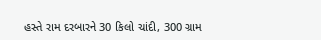હસ્તે રામ દરબારને 30 કિલો ચાંદી, 300 ગ્રામ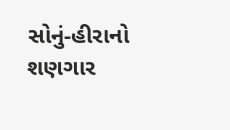સોનું-હીરાનો શણગાર